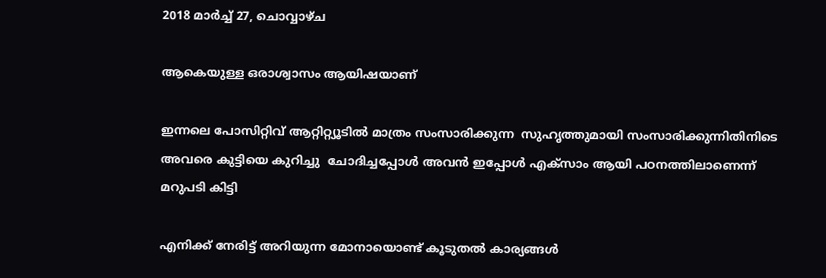2018 മാർച്ച് 27, ചൊവ്വാഴ്ച

ആകെയുള്ള ഒരാശ്വാസം ആയിഷയാണ്

ഇന്നലെ പോസിറ്റിവ് ആറ്റിറ്റ്യൂടിൽ മാത്രം സംസാരിക്കുന്ന  സുഹൃത്തുമായി സംസാരിക്കുന്നിതിനിടെ  അവരെ കുട്ടിയെ കുറിച്ചു  ചോദിച്ചപ്പോൾ അവൻ ഇപ്പോൾ എക്സാം ആയി പഠനത്തിലാണെന്ന്  മറുപടി കിട്ടി

എനിക്ക് നേരിട്ട് അറിയുന്ന മോനായൊണ്ട് കൂടുതൽ കാര്യങ്ങൾ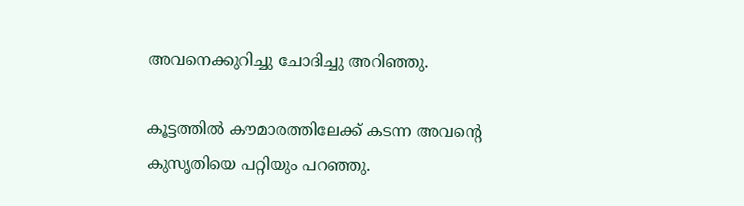അവനെക്കുറിച്ചു ചോദിച്ചു അറിഞ്ഞു.

കൂട്ടത്തിൽ കൗമാരത്തിലേക്ക് കടന്ന അവന്റെ കുസൃതിയെ പറ്റിയും പറഞ്ഞു.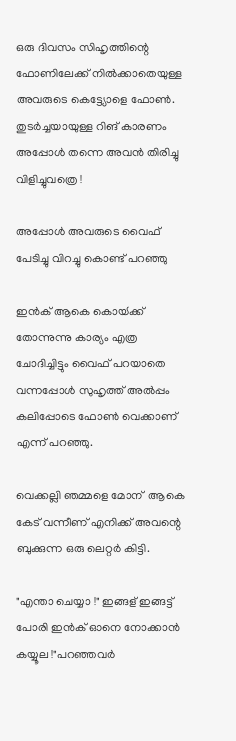ഒരു ദിവസം സിഹൃത്തിന്റെ ഫോണിലേക്ക് നിൽക്കാതെയുള്ള അവരുടെ കെട്ട്യോളെ ഫോൺ. തുടർച്ചയായുള്ള റിങ് കാരണം  അപ്പോൾ തന്നെ അവൻ തിരിച്ചു വിളിച്ചുവത്രെ !

അപ്പോൾ അവരുടെ വൈഫ് പേടിച്ചു വിറച്ചു കൊണ്ട് പറഞ്ഞു

ഇൻക് ആകെ കൊയ്‍ക്ക്  തോന്നുന്നു കാര്യം എത്ര ചോദിച്ചിട്ടും വൈഫ് പറയാതെ വന്നപ്പോൾ സുഹൃത്ത് അൽപ്പം കലിപ്പോടെ ഫോൺ വെക്കാണ് എന്ന് പറഞ്ഞു.

വെക്കല്ലി ഞമ്മളെ മോന്  ആകെ കേട് വന്നീണ് എനിക്ക് അവന്റെ ബുക്കുന്ന ഒരു ലെറ്റർ കിട്ടി.

"എന്താ ചെയ്യാ !" ഇങ്ങള് ഇങ്ങട്ട് പോരി ഇൻക് ഓനെ നോക്കാൻ കയ്യൂല !"പറഞ്ഞവർ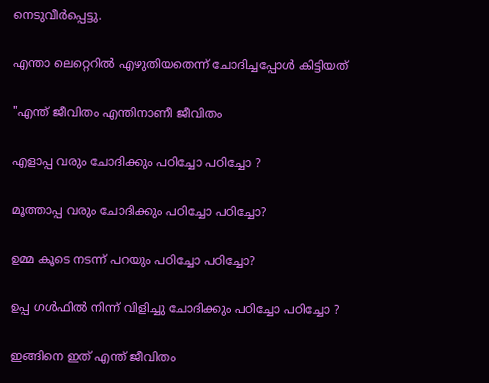നെടുവീർപ്പെട്ടു.

എന്താ ലെറ്റെറിൽ എഴുതിയതെന്ന് ചോദിച്ചപ്പോൾ കിട്ടിയത്

"എന്ത് ജീവിതം എന്തിനാണീ ജീവിതം

എളാപ്പ വരും ചോദിക്കും പഠിച്ചോ പഠിച്ചോ ?

മൂത്താപ്പ വരും ചോദിക്കും പഠിച്ചോ പഠിച്ചോ?

ഉമ്മ കൂടെ നടന്ന് പറയും പഠിച്ചോ പഠിച്ചോ?

ഉപ്പ ഗൾഫിൽ നിന്ന് വിളിച്ചു ചോദിക്കും പഠിച്ചോ പഠിച്ചോ ?

ഇങ്ങിനെ ഇത് എന്ത് ജീവിതം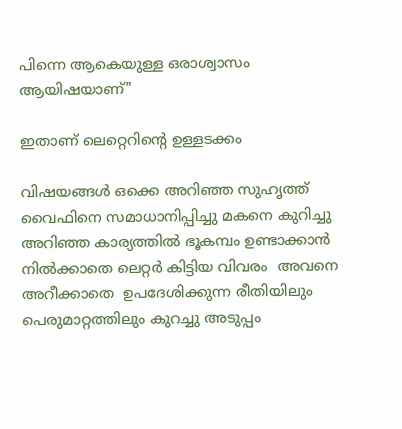പിന്നെ ആകെയുള്ള ഒരാശ്വാസം ആയിഷയാണ്"

ഇതാണ് ലെറ്റെറിന്റെ ഉള്ളടക്കം

വിഷയങ്ങൾ ഒക്കെ അറിഞ്ഞ സുഹൃത്ത് വൈഫിനെ സമാധാനിപ്പിച്ചു മകനെ കുറിച്ചു അറിഞ്ഞ കാര്യത്തിൽ ഭൂകമ്പം ഉണ്ടാക്കാൻ നിൽക്കാതെ ലെറ്റർ കിട്ടിയ വിവരം  അവനെ അറീക്കാതെ  ഉപദേശിക്കുന്ന രീതിയിലും പെരുമാറ്റത്തിലും കുറച്ചു അടുപ്പം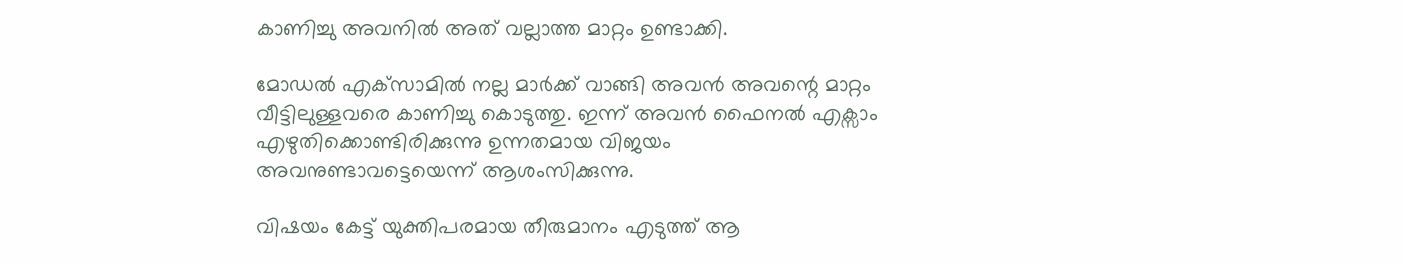കാണിച്ചു അവനിൽ അത് വല്ലാത്ത മാറ്റം ഉണ്ടാക്കി.

മോഡൽ എക്‌സാമിൽ നല്ല മാർക്ക് വാങ്ങി അവൻ അവന്റെ മാറ്റം വീട്ടിലുള്ളവരെ കാണിച്ചു കൊടുത്തു. ഇന്ന് അവൻ ഫൈനൽ എക്സാം എഴുതിക്കൊണ്ടിരിക്കുന്നു ഉന്നതമായ വിജയം അവനുണ്ടാവട്ടെയെന്ന് ആശംസിക്കുന്നു.

വിഷയം കേട്ട് യുക്തിപരമായ തീരുമാനം എടുത്ത് ആ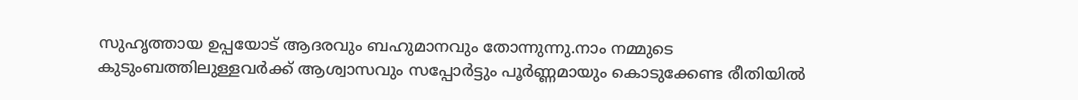സുഹൃത്തായ ഉപ്പയോട് ആദരവും ബഹുമാനവും തോന്നുന്നു.നാം നമ്മുടെ കുടുംബത്തിലുള്ളവർക്ക് ആശ്വാസവും സപ്പോർട്ടും പൂർണ്ണമായും കൊടുക്കേണ്ട രീതിയിൽ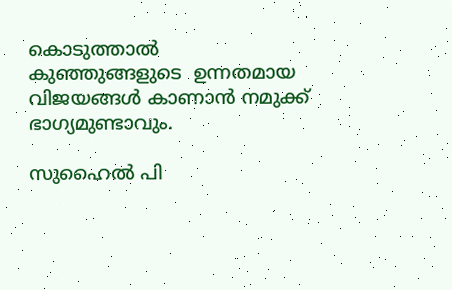കൊടുത്താൽ കുഞ്ഞുങ്ങളുടെ  ഉന്നതമായ വിജയങ്ങൾ കാണാൻ നമുക്ക് ഭാഗ്യമുണ്ടാവും.

സുഹൈൽ പി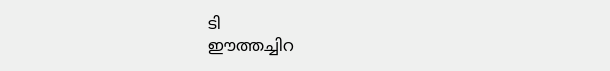ടി
ഈത്തച്ചിറ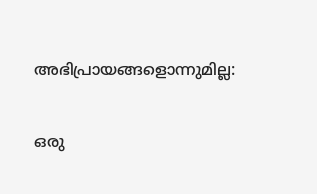അഭിപ്രായങ്ങളൊന്നുമില്ല:

ഒരു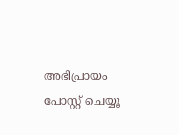അഭിപ്രായം പോസ്റ്റ് ചെയ്യൂ